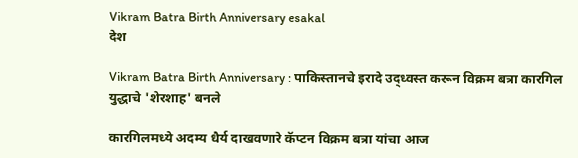Vikram Batra Birth Anniversary esakal
देश

Vikram Batra Birth Anniversary : पाकिस्तानचे इरादे उद्ध्वस्त करून विक्रम बत्रा कारगिल युद्धाचे 'शेरशाह' बनले

कारगिलमध्ये अदम्य धैर्य दाखवणारे कॅप्टन विक्रम बत्रा यांचा आज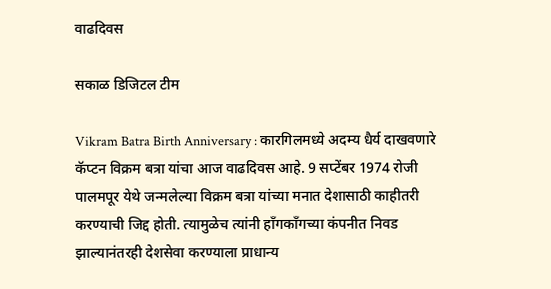वाढदिवस

सकाळ डिजिटल टीम

Vikram Batra Birth Anniversary : कारगिलमध्ये अदम्य धैर्य दाखवणारे कॅप्टन विक्रम बत्रा यांचा आज वाढदिवस आहे. 9 सप्टेंबर 1974 रोजी पालमपूर येथे जन्मलेल्या विक्रम बत्रा यांच्या मनात देशासाठी काहीतरी करण्याची जिद्द होती. त्यामुळेच त्यांनी हाँगकाँगच्या कंपनीत निवड झाल्यानंतरही देशसेवा करण्याला प्राधान्य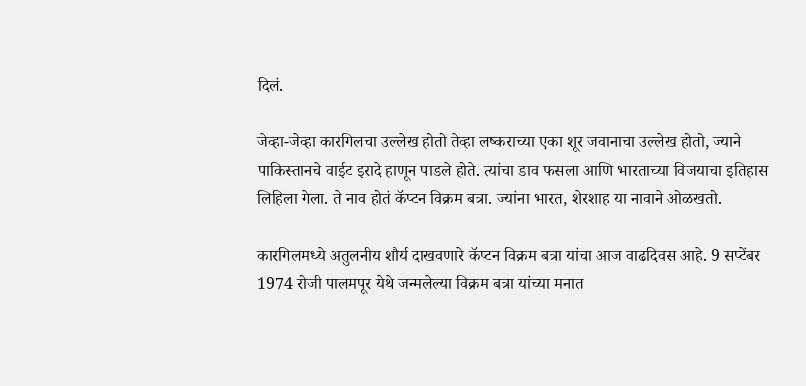दिलं.

जेव्हा-जेव्हा कारगिलचा उल्लेख होतो तेव्हा लष्कराच्या एका शूर जवानाचा उल्लेख होतो, ज्याने पाकिस्तानचे वाईट इरादे हाणून पाडले होते. त्यांचा डाव फसला आणि भारताच्या विजयाचा इतिहास लिहिला गेला. ते नाव होतं कॅप्टन विक्रम बत्रा. ज्यांना भारत, शेरशाह या नावाने ओळखतो.

कारगिलमध्ये अतुलनीय शौर्य दाखवणारे कॅप्टन विक्रम बत्रा यांचा आज वाढदिवस आहे. 9 सप्टेंबर 1974 रोजी पालमपूर येथे जन्मलेल्या विक्रम बत्रा यांच्या मनात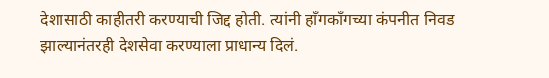देशासाठी काहीतरी करण्याची जिद्द होती. त्यांनी हाँगकाँगच्या कंपनीत निवड झाल्यानंतरही देशसेवा करण्याला प्राधान्य दिलं.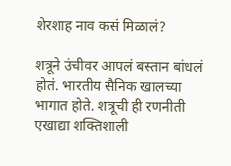शेरशाह नाव कसं मिळालं?

शत्रूने उंचीवर आपलं बस्तान बांधलं होतं. भारतीय सैनिक खालच्या भागात होते. शत्रूची ही रणनीती एखाद्या शक्तिशाली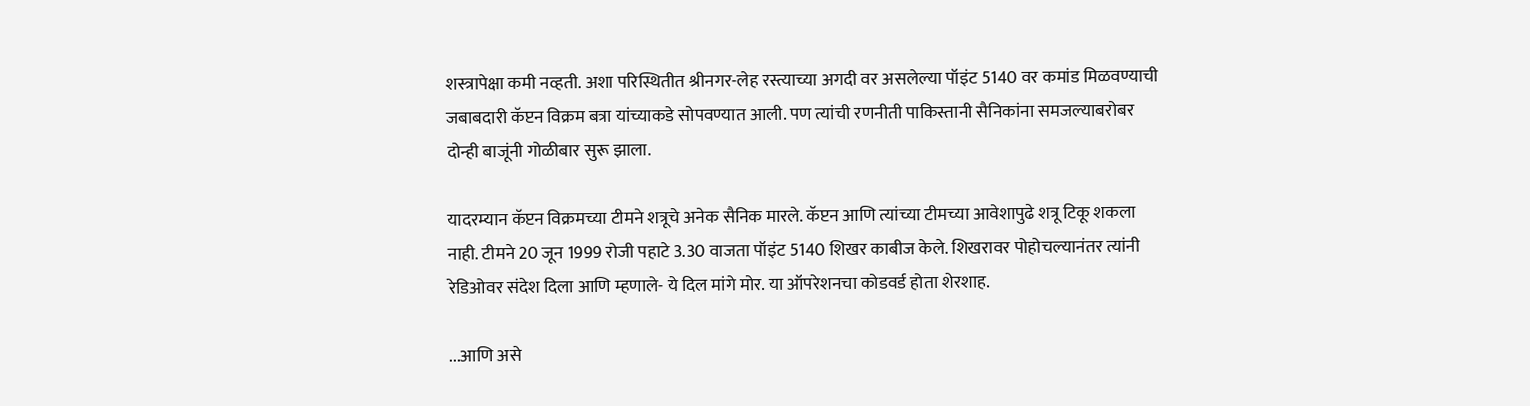शस्त्रापेक्षा कमी नव्हती. अशा परिस्थितीत श्रीनगर-लेह रस्त्याच्या अगदी वर असलेल्या पॉइंट 5140 वर कमांड मिळवण्याची जबाबदारी कॅप्टन विक्रम बत्रा यांच्याकडे सोपवण्यात आली. पण त्यांची रणनीती पाकिस्तानी सैनिकांना समजल्याबरोबर दोन्ही बाजूंनी गोळीबार सुरू झाला.

यादरम्यान कॅप्टन विक्रमच्या टीमने शत्रूचे अनेक सैनिक मारले. कॅप्टन आणि त्यांच्या टीमच्या आवेशापुढे शत्रू टिकू शकला नाही. टीमने 20 जून 1999 रोजी पहाटे 3.30 वाजता पॉइंट 5140 शिखर काबीज केले. शिखरावर पोहोचल्यानंतर त्यांनी रेडिओवर संदेश दिला आणि म्हणाले- ये दिल मांगे मोर. या ऑपरेशनचा कोडवर्ड होता शेरशाह.

...आणि असे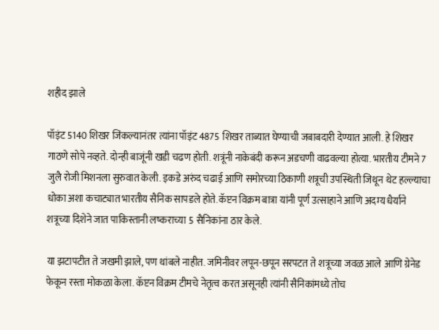शहीद झाले

पॉइंट 5140 शिखर जिंकल्यानंतर त्यांना पॉइंट 4875 शिखर ताब्यात घेण्याची जबाबदारी देण्यात आली. हे शिखर गाठणे सोपे नव्हते. दोन्ही बाजूंनी खडी चढण होती. शत्रूंनी नाकेबंदी करून अडचणी वाढवल्या होत्या. भारतीय टीमने 7 जुलै रोजी मिशनला सुरुवात केली. इकडे अरुंद चढाई आणि समोरच्या ठिकाणी शत्रूची उपस्थिती जिथून थेट हल्ल्याचा धोका अशा कचाट्यात भारतीय सैनिक सापडले होते. कॅप्टन विक्रम बात्रा यांनी पूर्ण उत्साहाने आणि अदम्य धैर्याने शत्रूच्या दिशेने जात पाकिस्तानी लष्कराच्या 5 सैनिकांना ठार केले.

या झटापटीत ते जखमी झाले, पण थांबले नाहीत. जमिनीवर लपून-छपून सरपटत ते शत्रूच्या जवळ आले आणि ग्रेनेड फेकून रस्ता मोकळा केला. कॅप्टन विक्रम टीमचे नेतृत्व करत असूनही त्यांनी सैनिकांमध्ये तोच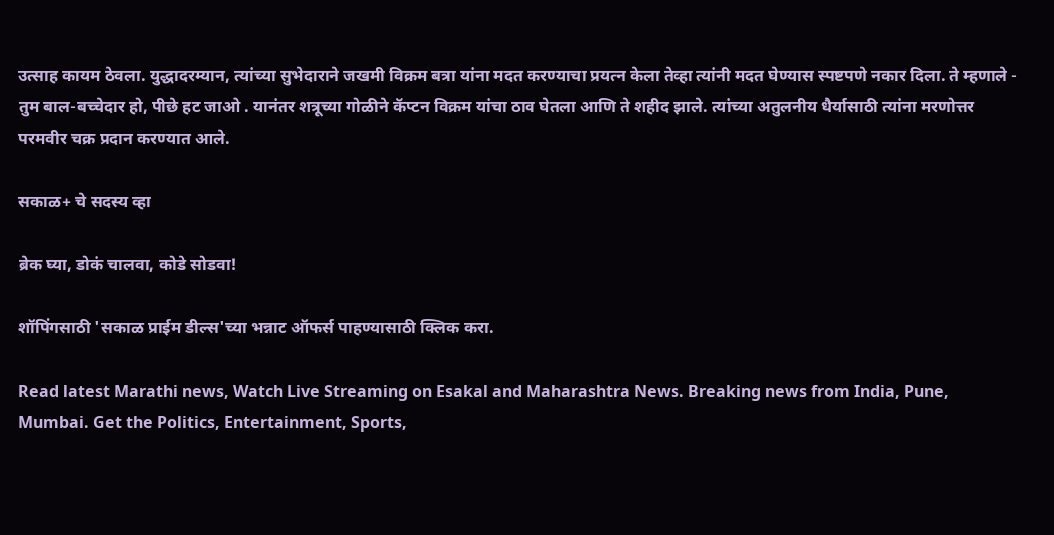उत्साह कायम ठेवला. युद्धादरम्यान, त्यांच्या सुभेदाराने जखमी विक्रम बत्रा यांना मदत करण्याचा प्रयत्न केला तेव्हा त्यांनी मदत घेण्यास स्पष्टपणे नकार दिला. ते म्हणाले - तुम बाल-बच्चेदार हो, पीछे हट जाओ . यानंतर शत्रूच्या गोळीने कॅप्टन विक्रम यांचा ठाव घेतला आणि ते शहीद झाले. त्यांच्या अतुलनीय धैर्यासाठी त्यांना मरणोत्तर परमवीर चक्र प्रदान करण्यात आले.

सकाळ+ चे सदस्य व्हा

ब्रेक घ्या, डोकं चालवा, कोडे सोडवा!

शॉपिंगसाठी 'सकाळ प्राईम डील्स'च्या भन्नाट ऑफर्स पाहण्यासाठी क्लिक करा.

Read latest Marathi news, Watch Live Streaming on Esakal and Maharashtra News. Breaking news from India, Pune, Mumbai. Get the Politics, Entertainment, Sports,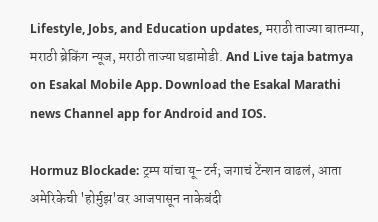Lifestyle, Jobs, and Education updates, मराठी ताज्या बातम्या, मराठी ब्रेकिंग न्यूज, मराठी ताज्या घडामोडी. And Live taja batmya on Esakal Mobile App. Download the Esakal Marathi news Channel app for Android and IOS.

Hormuz Blockade: ट्रम्प यांचा यू-टर्न; जगाचं टेंन्शन वाढलं, आता अमेरिकेची 'होर्मुझ'वर आजपासून नाकेबंदी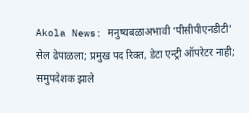Akola News: मनुष्यबळाअभावी ‘पीसीपीएनडीटी’ सेल ढेपाळला; प्रमुख पद रिक्त, डेटा एन्ट्री ऑपरेटर नाही; समुपदेशक झाले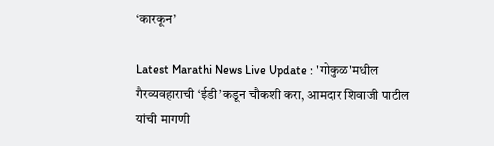‘कारकून’

Latest Marathi News Live Update : 'गोकुळ'मधील गैरव्यवहाराची ‘ईडी’कडून चौकशी करा, आमदार शिवाजी पाटील यांची मागणी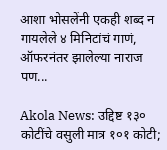आशा भोसलेंनी एकही शब्द न गायलेले ४ मिनिटांचं गाणं, ऑफरनंतर झालेल्या नाराज पण...

Akola News: उद्दिष्ट १३० कोटींचे वसुली मात्र १०१ कोटी;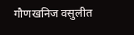गौणखनिज वसुलीत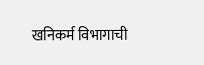खनिकर्म विभागाची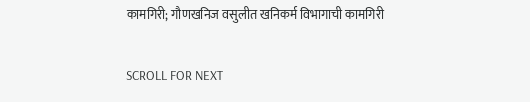कामगिरी; गौणखनिज वसुलीत खनिकर्म विभागाची कामगिरी

SCROLL FOR NEXT